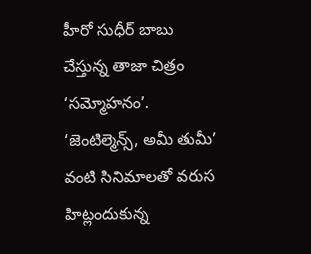హీరో సుధీర్ బాబు చేస్తున్న తాజా చిత్రం ‘సమ్మోహనం’. ‘జెంటిల్మెన్స్, అమీ తుమీ’ వంటి సినిమాలతో వరుస హిట్లందుకున్న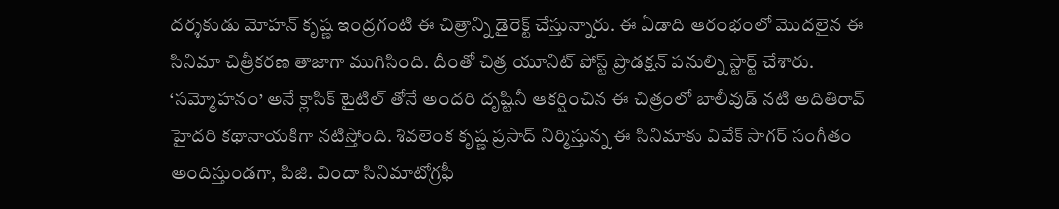దర్శకుడు మోహన్ కృష్ణ ఇంద్రగంటి ఈ చిత్రాన్ని డైరెక్ట్ చేస్తున్నారు. ఈ ఏడాది ఆరంభంలో మొదలైన ఈ సినిమా చిత్రీకరణ తాజాగా ముగిసింది. దీంతో చిత్ర యూనిట్ పోస్ట్ ప్రొడక్షన్ పనుల్ని స్టార్ట్ చేశారు.
‘సమ్మోహనం’ అనే క్లాసిక్ టైటిల్ తోనే అందరి దృష్టినీ ఆకర్షించిన ఈ చిత్రంలో బాలీవుడ్ నటి అదితిరావ్ హైదరి కథానాయకిగా నటిస్తోంది. శివలెంక కృష్ణ ప్రసాద్ నిర్మిస్తున్న ఈ సినిమాకు వివేక్ సాగర్ సంగీతం అందిస్తుండగా, పిజి. విందా సినిమాటోగ్రఫీ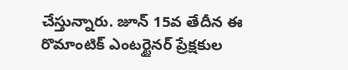చేస్తున్నారు. జూన్ 15వ తేదీన ఈ రొమాంటిక్ ఎంటర్టైనర్ ప్రేక్షకుల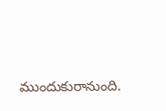ముందుకురానుంది.